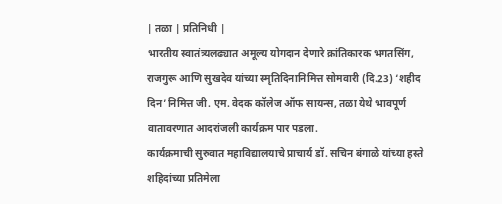| तळा | प्रतिनिधी |
भारतीय स्वातंत्र्यलढ्यात अमूल्य योगदान देणारे क्रांतिकारक भगतसिंग, राजगुरू आणि सुखदेव यांच्या स्मृतिदिनानिमित्त सोमवारी (दि.23) ‘शहीद दिन’निमित्त जी. एम. वेदक कॉलेज ऑफ सायन्स, तळा येथे भावपूर्ण वातावरणात आदरांजली कार्यक्रम पार पडला.
कार्यक्रमाची सुरुवात महाविद्यालयाचे प्राचार्य डॉ. सचिन बंगाळे यांच्या हस्ते शहिदांच्या प्रतिमेला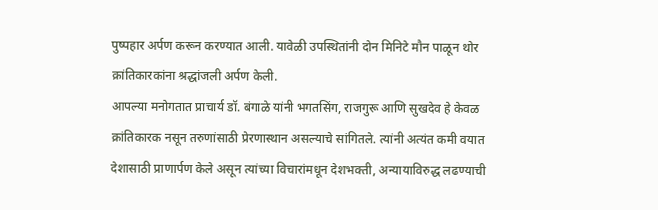पुष्पहार अर्पण करून करण्यात आली. यावेळी उपस्थितांनी दोन मिनिटे मौन पाळून थोर क्रांतिकारकांना श्रद्धांजली अर्पण केली.
आपल्या मनोगतात प्राचार्य डॉ. बंगाळे यांनी भगतसिंग, राजगुरू आणि सुखदेव हे केवळ क्रांतिकारक नसून तरुणांसाठी प्रेरणास्थान असल्याचे सांगितले. त्यांनी अत्यंत कमी वयात देशासाठी प्राणार्पण केले असून त्यांच्या विचारांमधून देशभक्ती, अन्यायाविरुद्ध लढण्याची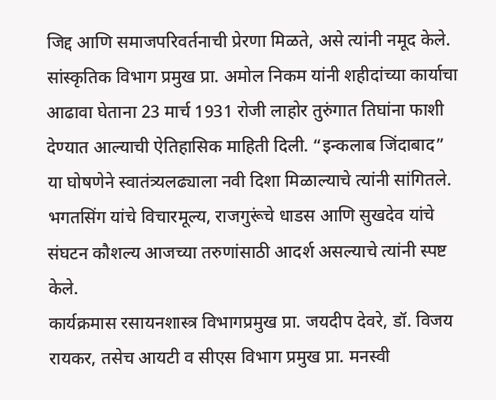जिद्द आणि समाजपरिवर्तनाची प्रेरणा मिळते, असे त्यांनी नमूद केले.
सांस्कृतिक विभाग प्रमुख प्रा. अमोल निकम यांनी शहीदांच्या कार्याचा आढावा घेताना 23 मार्च 1931 रोजी लाहोर तुरुंगात तिघांना फाशी देण्यात आल्याची ऐतिहासिक माहिती दिली. “इन्कलाब जिंदाबाद” या घोषणेने स्वातंत्र्यलढ्याला नवी दिशा मिळाल्याचे त्यांनी सांगितले. भगतसिंग यांचे विचारमूल्य, राजगुरूंचे धाडस आणि सुखदेव यांचे संघटन कौशल्य आजच्या तरुणांसाठी आदर्श असल्याचे त्यांनी स्पष्ट केले.
कार्यक्रमास रसायनशास्त्र विभागप्रमुख प्रा. जयदीप देवरे, डॉ. विजय रायकर, तसेच आयटी व सीएस विभाग प्रमुख प्रा. मनस्वी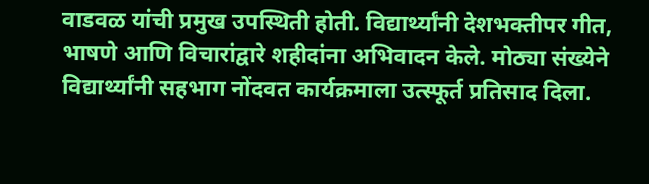वाडवळ यांची प्रमुख उपस्थिती होती. विद्यार्थ्यांनी देशभक्तीपर गीत, भाषणे आणि विचारांद्वारे शहीदांना अभिवादन केले. मोठ्या संख्येने विद्यार्थ्यांनी सहभाग नोंदवत कार्यक्रमाला उत्स्फूर्त प्रतिसाद दिला.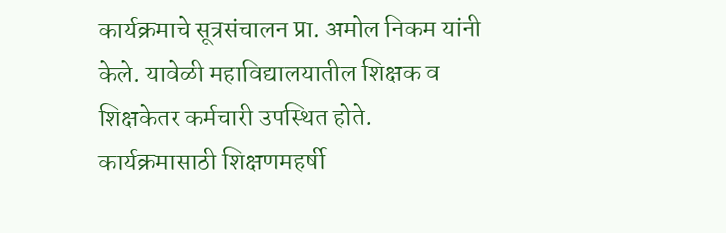कार्यक्रमाचे सूत्रसंचालन प्रा. अमोल निकम यांनी केले. यावेळी महाविद्यालयातील शिक्षक व शिक्षकेतर कर्मचारी उपस्थित होते. कार्यक्रमासाठी शिक्षणमहर्षी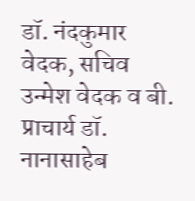डॉ. नंदकुमार वेदक, सचिव उन्मेश वेदक व बी. प्राचार्य डॉ. नानासाहेब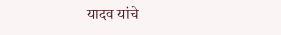यादव यांचे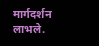मार्गदर्शन लाभले.